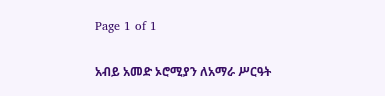Page 1 of 1

አብይ አመድ ኦሮሚያን ለአማራ ሥርዓት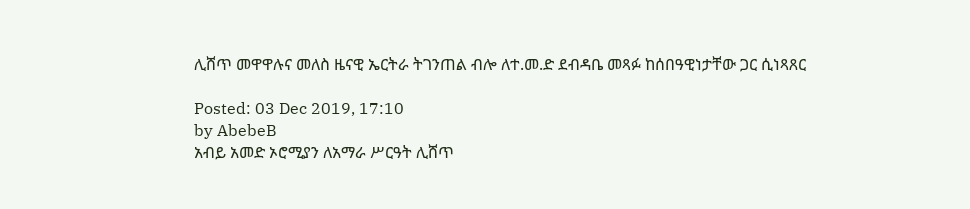ሊሸጥ መዋዋሉና መለስ ዜናዊ ኤርትራ ትገንጠል ብሎ ለተ.መ.ድ ደብዳቤ መጻፉ ከሰበዓዊነታቸው ጋር ሲነጻጸር

Posted: 03 Dec 2019, 17:10
by AbebeB
አብይ አመድ ኦሮሚያን ለአማራ ሥርዓት ሊሸጥ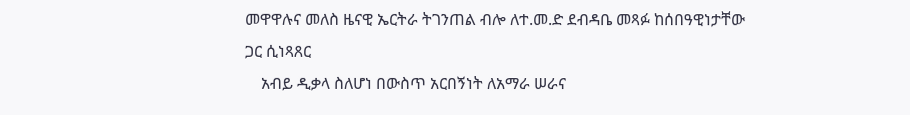መዋዋሉና መለስ ዜናዊ ኤርትራ ትገንጠል ብሎ ለተ.መ.ድ ደብዳቤ መጻፉ ከሰበዓዊነታቸው ጋር ሲነጻጸር
    አብይ ዲቃላ ስለሆነ በውስጥ አርበኝነት ለአማራ ሠራና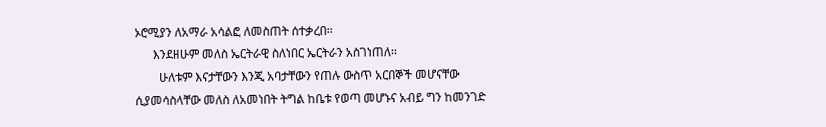ኦሮሚያን ለአማራ አሳልፎ ለመስጠት ሰተቃረበ፡፡
      እንደዘሁም መለስ ኤርትራዊ ስለነበር ኤርትራን አስገነጠለ፡፡
        ሁለቱም እናታቸውን እንጂ አባታቸውን የጠሉ ውስጥ አርበኞች መሆናቸው ሲያመሳስላቸው መለስ ለአመነበት ትግል ከቤቱ የወጣ መሆኑና አብይ ግን ከመንገድ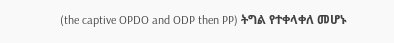(the captive OPDO and ODP then PP) ትግል የተቀላቀለ መሆኑ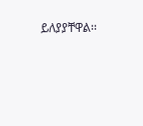ይለያያቸዋል፡፡